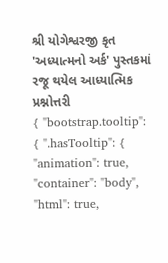શ્રી યોગેશ્વરજી કૃત 'અધ્યાત્મનો અર્ક' પુસ્તકમાં રજૂ થયેલ આધ્યાત્મિક પ્રશ્નોત્તરી
{ "bootstrap.tooltip": { ".hasTooltip": { "animation": true, "container": "body", "html": true,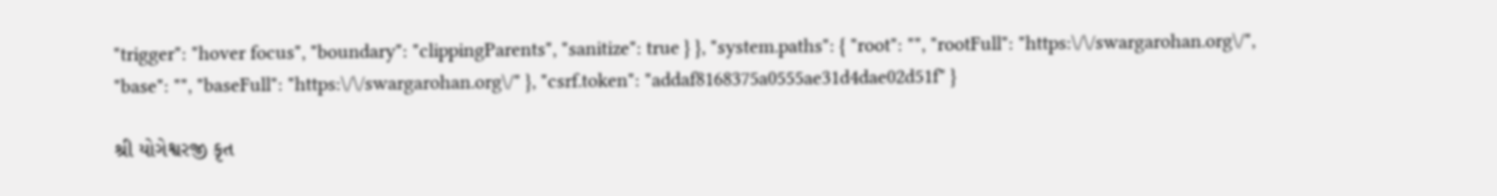"trigger": "hover focus", "boundary": "clippingParents", "sanitize": true } }, "system.paths": { "root": "", "rootFull": "https:\/\/swargarohan.org\/", "base": "", "baseFull": "https:\/\/swargarohan.org\/" }, "csrf.token": "addaf8168375a0555ae31d4dae02d51f" }

શ્રી યોગેશ્વરજી કૃત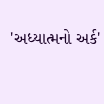'અધ્યાત્મનો અર્ક'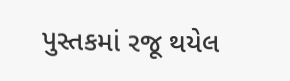પુસ્તકમાં રજૂ થયેલ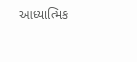આધ્યાત્મિક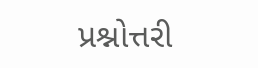પ્રશ્નોત્તરી